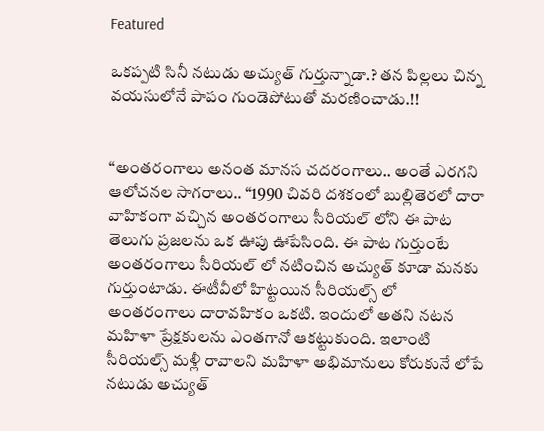Featured

ఒకప్పటి సినీ నటుడు అచ్యుత్ గుర్తున్నాడా.? తన పిల్లలు చిన్న వయసులోనే పాపం గుండెపోటుతో మరణించాడు.!!


“అంతరంగాలు అనంత మానస చదరంగాలు.. అంతే ఎరగని ఆలోచనల సాగరాలు.. “1990 చివరి దశకంలో బుల్లితెరలో దారా వాహికంగా వచ్చిన అంతరంగాలు సీరియల్ లోని ఈ పాట తెలుగు ప్రజలను ఒక ఊపు ఊపేసింది. ఈ పాట గుర్తుంటే అంతరంగాలు సీరియల్ లో నటించిన అచ్యుత్ కూడా మనకు గుర్తుంటాడు. ఈటీవీలో హిట్టయిన సీరియల్స్ లో అంతరంగాలు దారావహికం ఒకటి. ఇందులో అతని నటన మహిళా ప్రేక్షకులను ఎంతగానో ఆకట్టుకుంది. ఇలాంటి సీరియల్స్ మళ్లీ రావాలని మహిళా అభిమానులు కోరుకునే లోపే నటుడు అచ్యుత్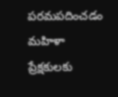పరమపదించడం మహిళా ప్రేక్షకులకు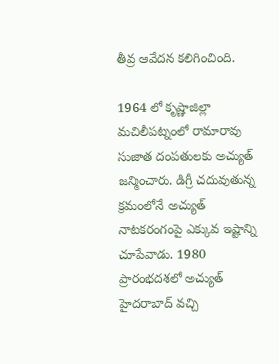తీవ్ర ఆవేదన కలిగించింది.

1964 లో కృష్ణాజిల్లా మచిలీపట్నంలో రామారావు సుజాత దంపతులకు అచ్యుత్ జన్మించారు. డిగ్రీ చదువుతున్న క్రమంలోనే అచ్యుత్ నాటకరంగంపై ఎక్కువ ఇష్టాన్ని చూపేవాడు. 1980 ప్రారంభదశలో అచ్యుత్ హైదరాబాద్ వచ్చి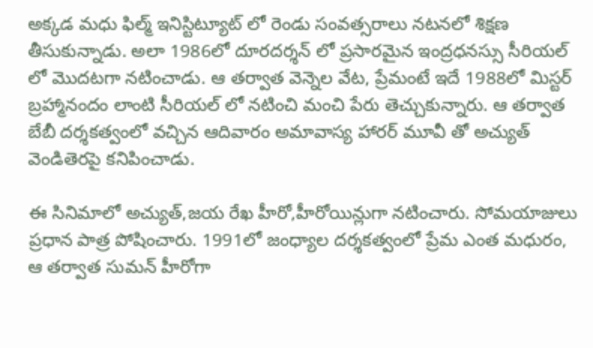అక్కడ మధు ఫిల్మ్ ఇనిస్టిట్యూట్ లో రెండు సంవత్సరాలు నటనలో శిక్షణ తీసుకున్నాడు. అలా 1986లో దూరదర్శన్ లో ప్రసారమైన ఇంద్రధనస్సు సీరియల్ లో మొదటగా నటించాడు. ఆ తర్వాత వెన్నెల వేట, ప్రేమంటే ఇదే 1988లో మిస్టర్ బ్రహ్మానందం లాంటి సీరియల్ లో నటించి మంచి పేరు తెచ్చుకున్నారు. ఆ తర్వాత బేబీ దర్శకత్వంలో వచ్చిన ఆదివారం అమావాస్య హారర్ మూవీ తో అచ్యుత్ వెండితెరపై కనిపించాడు.

ఈ సినిమాలో అచ్యుత్,జయ రేఖ హీరో,హీరోయిన్లుగా నటించారు. సోమయాజులు ప్రధాన పాత్ర పోషించారు. 1991లో జంధ్యాల దర్శకత్వంలో ప్రేమ ఎంత మధురం, ఆ తర్వాత సుమన్ హీరోగా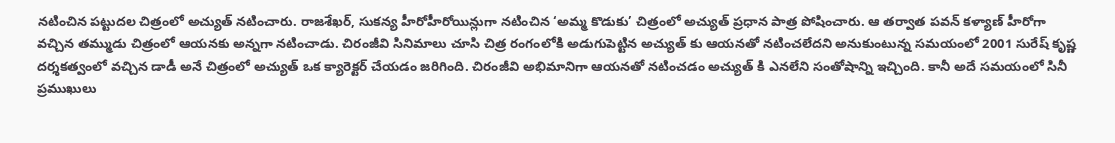నటించిన పట్టుదల చిత్రంలో అచ్యుత్ నటించారు. రాజశేఖర్, సుకన్య హీరోహీరోయిన్లుగా నటించిన ‘అమ్మ కొడుకు’ చిత్రంలో అచ్యుత్ ప్రధాన పాత్ర పోషించారు. ఆ తర్వాత పవన్ కళ్యాణ్ హీరోగా వచ్చిన తమ్ముడు చిత్రంలో ఆయనకు అన్నగా నటించాడు. చిరంజీవి సినిమాలు చూసి చిత్ర రంగంలోకి అడుగుపెట్టిన అచ్యుత్ కు ఆయనతో నటించలేదని అనుకుంటున్న సమయంలో 2001 సురేష్ కృష్ణ దర్శకత్వంలో వచ్చిన డాడీ అనే చిత్రంలో అచ్యుత్ ఒక క్యారెక్టర్ చేయడం జరిగింది. చిరంజీవి అభిమానిగా ఆయనతో నటించడం అచ్యుత్ కి ఎనలేని సంతోషాన్ని ఇచ్చింది. కానీ అదే సమయంలో సినీ ప్రముఖులు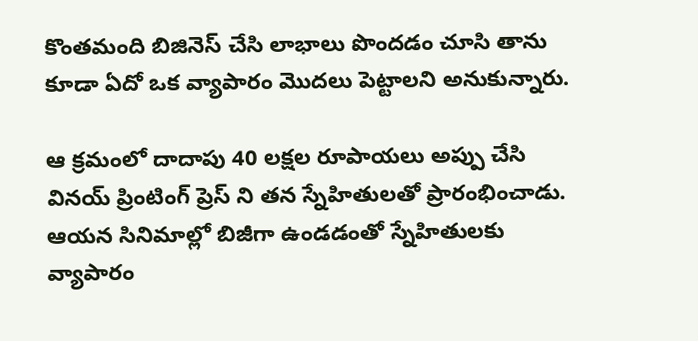కొంతమంది బిజినెస్ చేసి లాభాలు పొందడం చూసి తాను కూడా ఏదో ఒక వ్యాపారం మొదలు పెట్టాలని అనుకున్నారు.

ఆ క్రమంలో దాదాపు 40 లక్షల రూపాయలు అప్పు చేసి వినయ్ ప్రింటింగ్ ప్రెస్ ని తన స్నేహితులతో ప్రారంభించాడు. ఆయన సినిమాల్లో బిజీగా ఉండడంతో స్నేహితులకు వ్యాపారం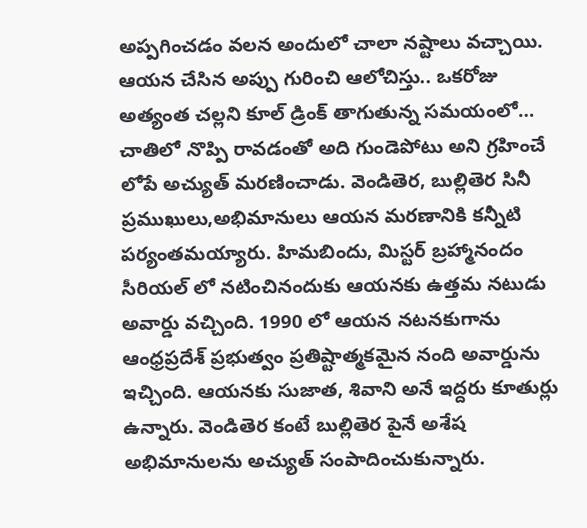అప్పగించడం వలన అందులో చాలా నష్టాలు వచ్చాయి. ఆయన చేసిన అప్పు గురించి ఆలోచిస్తు.. ఒకరోజు అత్యంత చల్లని కూల్ డ్రింక్ తాగుతున్న సమయంలో… చాతిలో నొప్పి రావడంతో అది గుండెపోటు అని గ్రహించే లోపే అచ్యుత్ మరణించాడు. వెండితెర, బుల్లితెర సినీ ప్రముఖులు,అభిమానులు ఆయన మరణానికి కన్నీటి పర్యంతమయ్యారు. హిమబిందు, మిస్టర్ బ్రహ్మానందం సీరియల్ లో నటించినందుకు ఆయనకు ఉత్తమ నటుడు అవార్డు వచ్చింది. 1990 లో ఆయన నటనకుగాను ఆంధ్రప్రదేశ్ ప్రభుత్వం ప్రతిష్టాత్మకమైన నంది అవార్డును ఇచ్చింది. ఆయనకు సుజాత, శివాని అనే ఇద్దరు కూతుర్లు ఉన్నారు. వెండితెర కంటే బుల్లితెర పైనే అశేష అభిమానులను అచ్యుత్ సంపాదించుకున్నారు.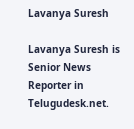Lavanya Suresh

Lavanya Suresh is Senior News Reporter in Telugudesk.net.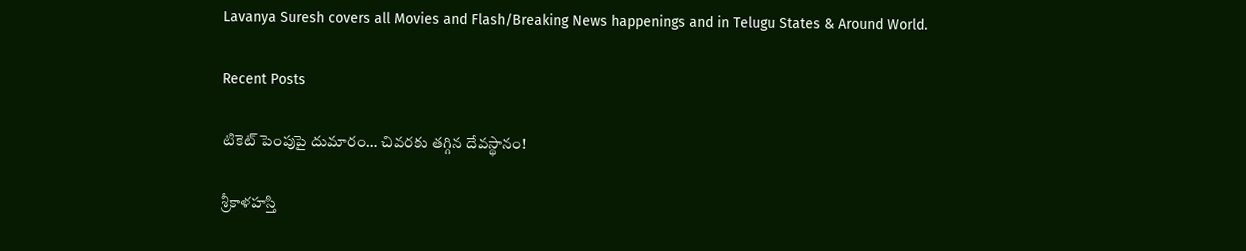Lavanya Suresh covers all Movies and Flash/Breaking News happenings and in Telugu States & Around World.

Recent Posts

టికెట్ పెంపుపై దుమారం… చివరకు తగ్గిన దేవస్థానం!

శ్రీకాళహస్తి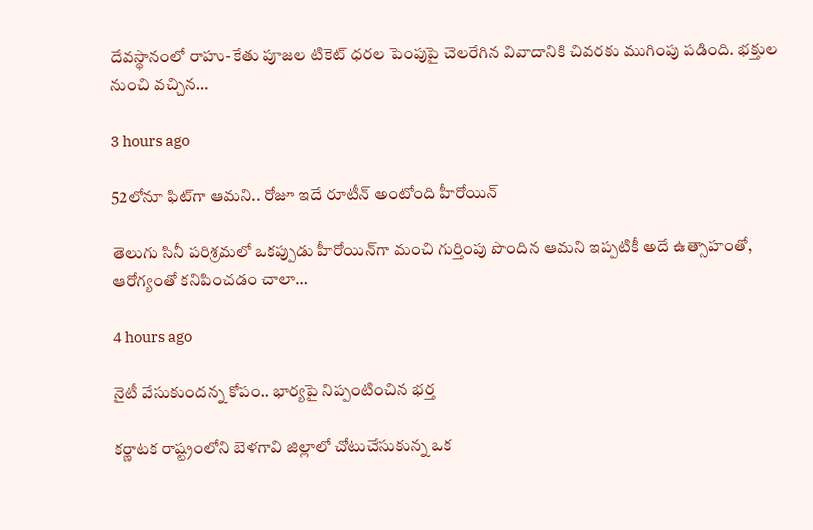దేవస్థానంలో రాహు-కేతు పూజల టికెట్ ధరల పెంపుపై చెలరేగిన వివాదానికి చివరకు ముగింపు పడింది. భక్తుల నుంచి వచ్చిన…

3 hours ago

52లోనూ ఫిట్‌గా ఆమని.. రోజూ ఇదే రూటీన్ అంటోంది హీరోయిన్

తెలుగు సినీ పరిశ్రమలో ఒకప్పుడు హీరోయిన్‌గా మంచి గుర్తింపు పొందిన ఆమని ఇప్పటికీ అదే ఉత్సాహంతో, ఆరోగ్యంతో కనిపించడం చాలా…

4 hours ago

నైటీ వేసుకుందన్న కోపం.. భార్యపై నిప్పంటించిన భర్త

కర్ణాటక రాష్ట్రంలోని బెళగావి జిల్లాలో చోటుచేసుకున్న ఒక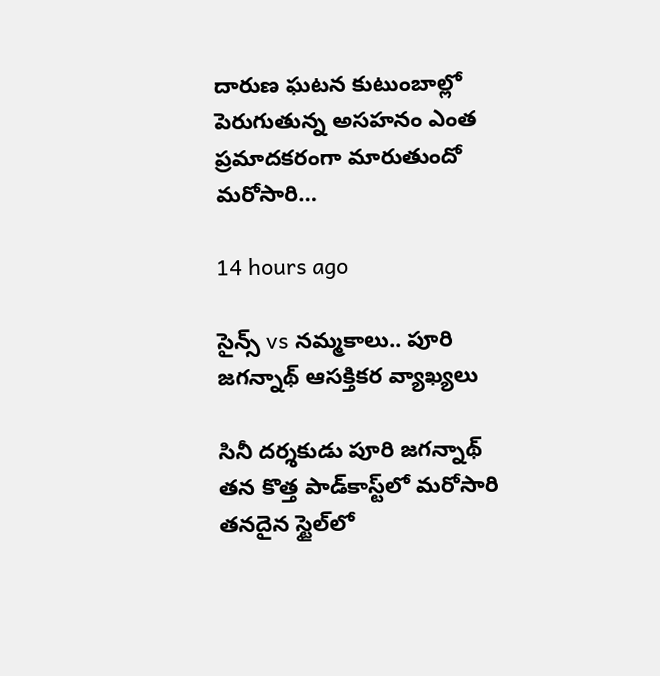దారుణ ఘటన కుటుంబాల్లో పెరుగుతున్న అసహనం ఎంత ప్రమాదకరంగా మారుతుందో మరోసారి…

14 hours ago

సైన్స్ vs నమ్మకాలు.. పూరి జగన్నాథ్ ఆసక్తికర వ్యాఖ్యలు

సినీ దర్శకుడు పూరి జగన్నాథ్ తన కొత్త పాడ్‌కాస్ట్‌లో మరోసారి తనదైన స్టైల్‌లో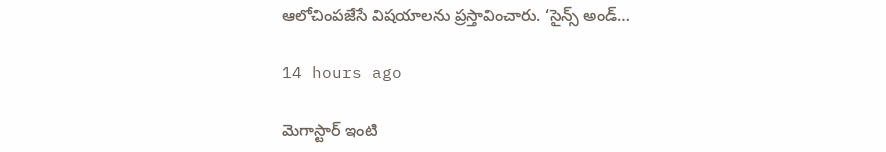ఆలోచింపజేసే విషయాలను ప్రస్తావించారు. ‘సైన్స్ అండ్…

14 hours ago

మెగాస్టార్ ఇంటి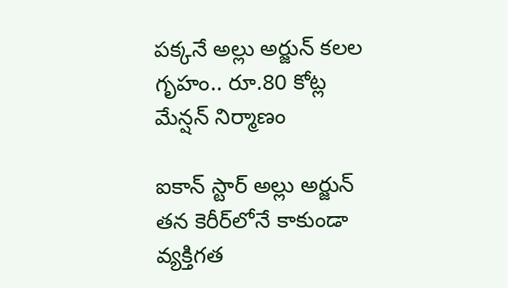పక్కనే అల్లు అర్జున్ కలల గృహం.. రూ.80 కోట్ల మేన్షన్ నిర్మాణం

ఐకాన్ స్టార్ అల్లు అర్జున్ తన కెరీర్‌లోనే కాకుండా వ్యక్తిగత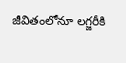జీవితంలోనూ లగ్జరీకి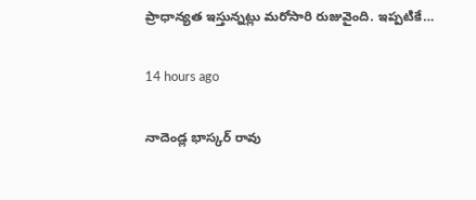ప్రాధాన్యత ఇస్తున్నట్లు మరోసారి రుజువైంది. ఇప్పటికే…

14 hours ago

నాదెండ్ల భాస్కర్ రావు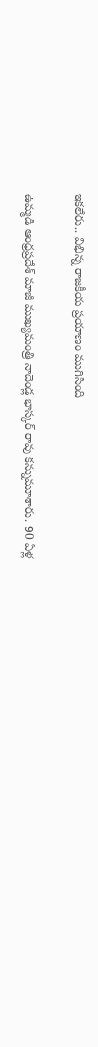ఇకలేరు.. విభిన్న రాజకీయ ప్రయాణం ముగిసింది

ఉమ్మడి ఆంధ్రప్రదేశ్ మాజీ ముఖ్యమంత్రి నాదెండ్ల భాస్కర్ రావు కన్నుమూశారు. 90 ఏళ్ల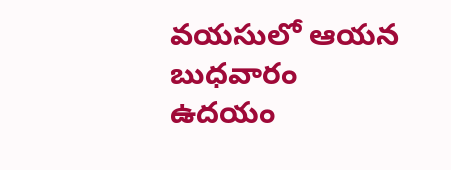వయసులో ఆయన బుధవారం ఉదయం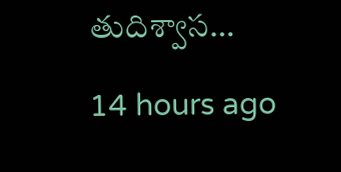తుదిశ్వాస…

14 hours ago